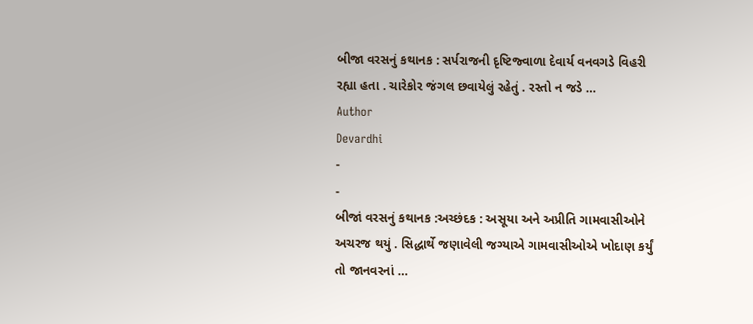બીજા વરસનું કથાનક : સર્પરાજની દૃષ્ટિજ્વાળા દેવાર્ય વનવગડે વિહરી રહ્યા હતા . ચારેકોર જંગલ છવાયેલું રહેતું . રસ્તો ન જડે …
Author
Devardhi
-
-
બીજાં વરસનું કથાનક :અચ્છંદક : અસૂયા અને અપ્રીતિ ગામવાસીઓને અચરજ થયું . સિદ્ધાર્થે જણાવેલી જગ્યાએ ગામવાસીઓએ ખોદાણ કર્યું તો જાનવરનાં …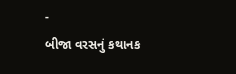-
બીજા વરસનું કથાનક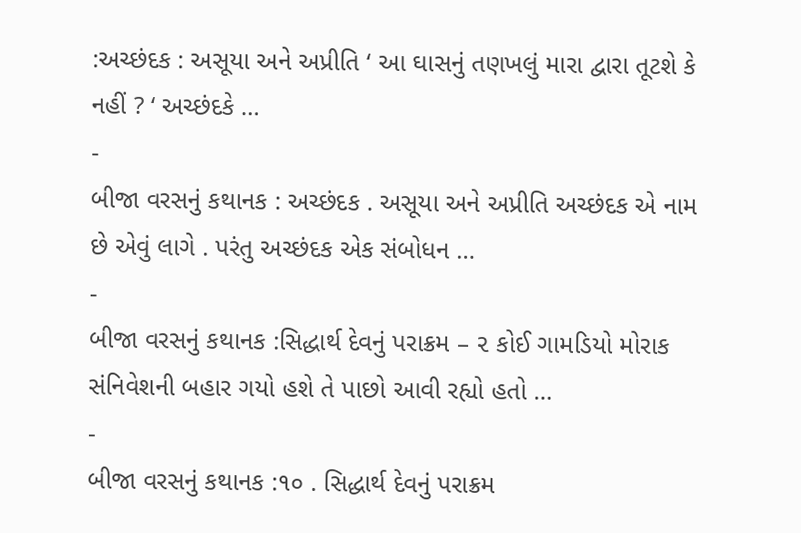:અચ્છંદક : અસૂયા અને અપ્રીતિ ‘ આ ઘાસનું તણખલું મારા દ્વારા તૂટશે કે નહીં ? ‘ અચ્છંદકે …
-
બીજા વરસનું કથાનક : અચ્છંદક . અસૂયા અને અપ્રીતિ અચ્છંદક એ નામ છે એવું લાગે . પરંતુ અચ્છંદક એક સંબોધન …
-
બીજા વરસનું કથાનક :સિદ્ધાર્થ દેવનું પરાક્રમ – ૨ કોઈ ગામડિયો મોરાક સંનિવેશની બહાર ગયો હશે તે પાછો આવી રહ્યો હતો …
-
બીજા વરસનું કથાનક :૧૦ . સિદ્ધાર્થ દેવનું પરાક્રમ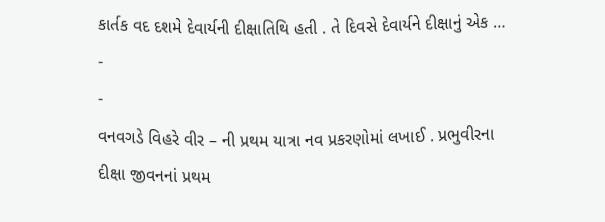કાર્તક વદ દશમે દેવાર્યની દીક્ષાતિથિ હતી . તે દિવસે દેવાર્યને દીક્ષાનું એક …
-
-
વનવગડે વિહરે વીર – ની પ્રથમ યાત્રા નવ પ્રકરણોમાં લખાઈ . પ્રભુવીરના દીક્ષા જીવનનાં પ્રથમ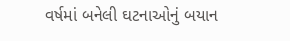વર્ષમાં બનેલી ઘટનાઓનું બયાન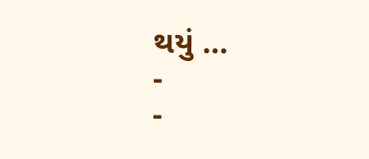થયું …
-
-